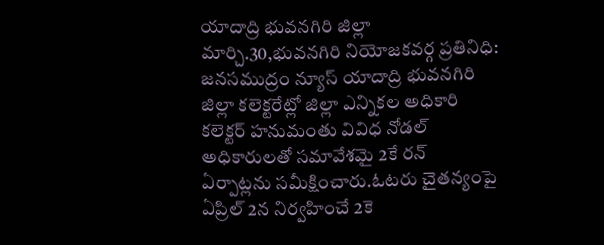యాదాద్రి భువనగిరి జిల్లా మార్చి.30,భువనగిరి నియోజకవర్గ ప్రతినిధి:
జనసముద్రం న్యూస్ యాదాద్రి భువనగిరి జిల్లా కలెక్టరేట్లో జిల్లా ఎన్నికల అధికారి కలెక్టర్ హనుమంతు వివిధ నోడల్ అధికారులతో సమావేశమై 2కే రన్ ఏర్పాట్లను సమీక్షించారు.ఓటరు చైతన్యంపై ఏప్రిల్ 2న నిర్వహించే 2కె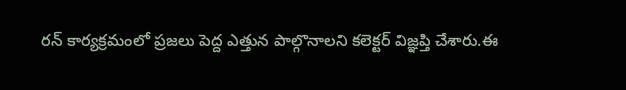రన్ కార్యక్రమంలో ప్రజలు పెద్ద ఎత్తున పాల్గొనాలని కలెక్టర్ విజ్ఞప్తి చేశారు.ఈ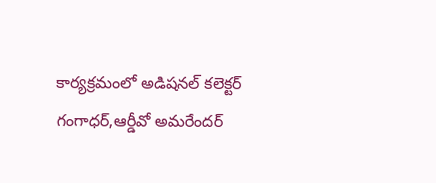కార్యక్రమంలో అడిషనల్ కలెక్టర్ గంగాధర్,ఆర్డీవో అమరేందర్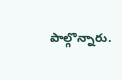పాల్గొన్నారు.